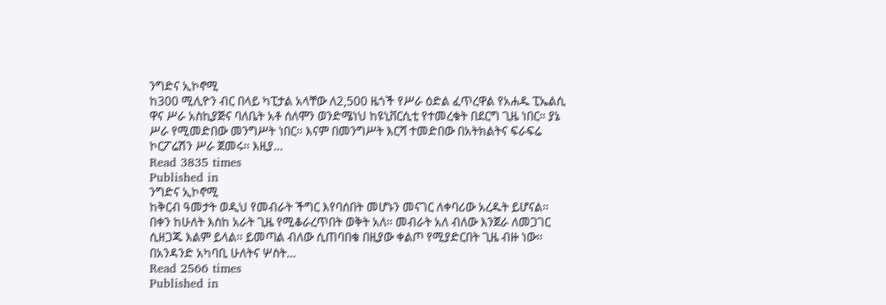ንግድና ኢኮኖሚ
ከ300 ሚሊዮን ብር በላይ ካፒታል አላቸው ለ2,500 ዜጎች የሥራ ዕድል ፈጥረዋል የአሐዱ ፒኤልሲ ዋና ሥራ አስኪያጅና ባለቤት አቶ ሰለሞን ወንድሜነህ ከዩኒቨርሲቲ የተመረቁት በደርግ ጊዜ ነበር። ያኔ ሥራ የሚመድበው መንግሥት ነበር፡፡ እናም በመንግሥት እርሻ ተመድበው በአትክልትና ፍራፍሬ ኮርፖሬሽን ሥራ ጀመሩ፡፡ እዚያ…
Read 3835 times
Published in
ንግድና ኢኮኖሚ
ከቅርብ ዓመታት ወዲህ የመብራት ችግር እየባሰበት መሆኑን መናገር ለቀባሪው አረዱት ይሆናል፡፡ በቀን ከሁለት እስከ አራት ጊዜ የሚቆራረጥበት ወቅት አለ፡፡ መብራት አለ ብለው እንጀራ ለመጋገር ሲዘጋጁ እልም ይላል፡፡ ይመጣል ብለው ሲጠባበቁ በዚያው ቀልጦ የሚያድርበት ጊዜ ብዙ ነው፡፡ በአንዳንድ አካባቢ ሁለትና ሦስት…
Read 2566 times
Published in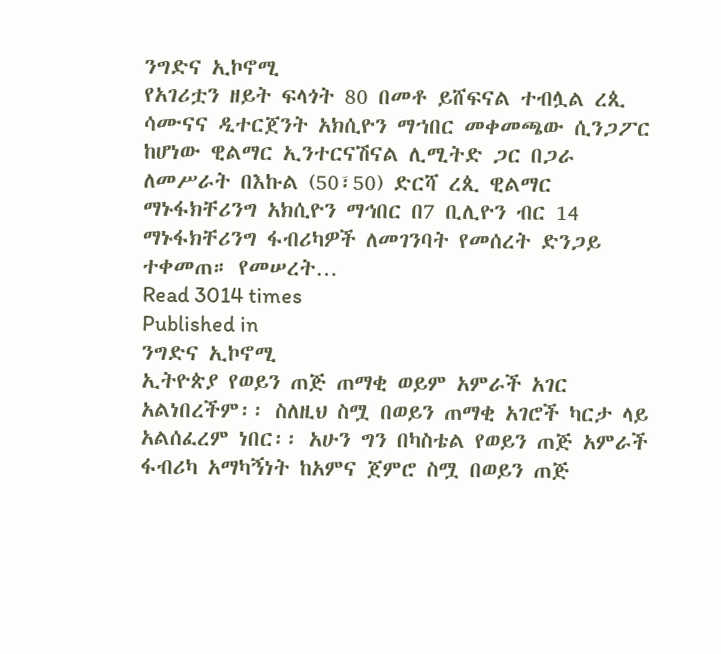ንግድና ኢኮኖሚ
የአገሪቷን ዘይት ፍላጎት 80 በመቶ ይሸፍናል ተብሏል ረጲ ሳሙናና ዲተርጀንት አክሲዮን ማኀበር መቀመጫው ሲንጋፖር ከሆነው ዊልማር ኢንተርናሽናል ሊሚትድ ጋር በጋራ ለመሥራት በእኩል (50፣50) ድርሻ ረጲ ዊልማር ማኑፋክቸሪንግ አክሲዮን ማኅበር በ7 ቢሊዮን ብር 14 ማኑፋክቸሪንግ ፋብሪካዎች ለመገንባት የመሰረት ድንጋይ ተቀመጠ። የመሠረት…
Read 3014 times
Published in
ንግድና ኢኮኖሚ
ኢትዮጵያ የወይን ጠጅ ጠማቂ ወይም አምራች አገር አልነበረችም፡፡ ስለዚህ ስሟ በወይን ጠማቂ አገሮች ካርታ ላይ አልሰፈረም ነበር፡፡ አሁን ግን በካስቴል የወይን ጠጅ አምራች ፋብሪካ አማካኝነት ከአምና ጀምሮ ስሟ በወይን ጠጅ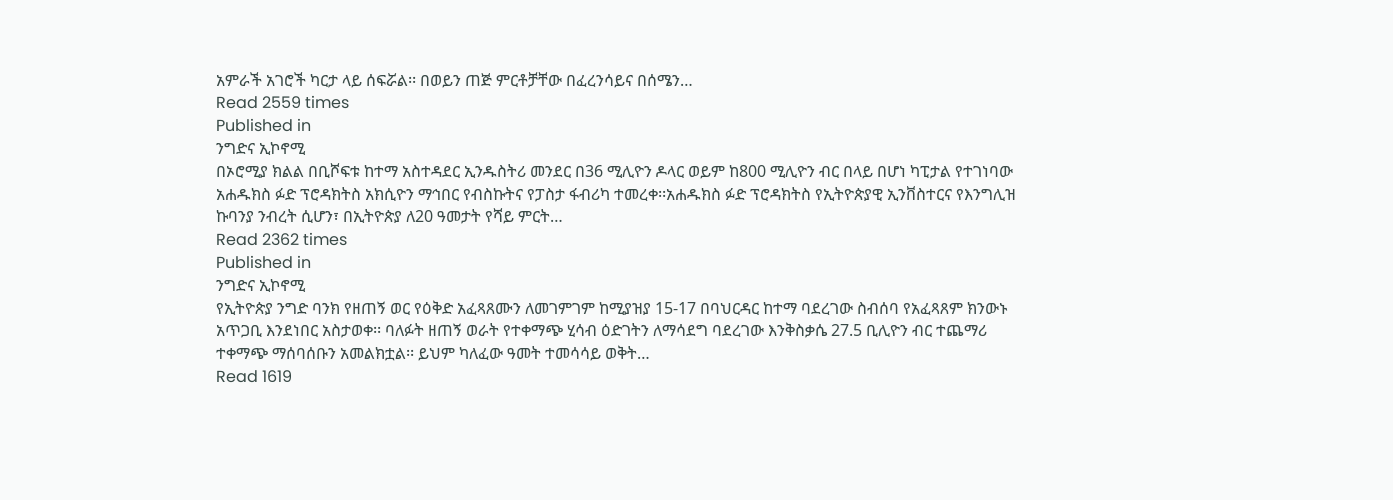አምራች አገሮች ካርታ ላይ ሰፍሯል፡፡ በወይን ጠጅ ምርቶቻቸው በፈረንሳይና በሰሜን…
Read 2559 times
Published in
ንግድና ኢኮኖሚ
በኦሮሚያ ክልል በቢሾፍቱ ከተማ አስተዳደር ኢንዱስትሪ መንደር በ36 ሚሊዮን ዶላር ወይም ከ800 ሚሊዮን ብር በላይ በሆነ ካፒታል የተገነባው አሐዱክስ ፉድ ፕሮዳክትስ አክሲዮን ማኅበር የብስኩትና የፓስታ ፋብሪካ ተመረቀ፡፡አሐዱክስ ፉድ ፕሮዳክትስ የኢትዮጵያዊ ኢንቨስተርና የእንግሊዝ ኩባንያ ንብረት ሲሆን፣ በኢትዮጵያ ለ20 ዓመታት የሻይ ምርት…
Read 2362 times
Published in
ንግድና ኢኮኖሚ
የኢትዮጵያ ንግድ ባንክ የዘጠኝ ወር የዕቅድ አፈጻጸሙን ለመገምገም ከሚያዝያ 15-17 በባህርዳር ከተማ ባደረገው ስብሰባ የአፈጻጸም ክንውኑ አጥጋቢ እንደነበር አስታወቀ፡፡ ባለፉት ዘጠኝ ወራት የተቀማጭ ሂሳብ ዕድገትን ለማሳደግ ባደረገው እንቅስቃሴ 27.5 ቢሊዮን ብር ተጨማሪ ተቀማጭ ማሰባሰቡን አመልክቷል፡፡ ይህም ካለፈው ዓመት ተመሳሳይ ወቅት…
Read 1619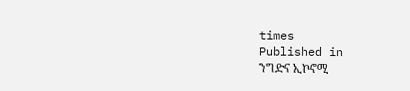times
Published in
ንግድና ኢኮኖሚ